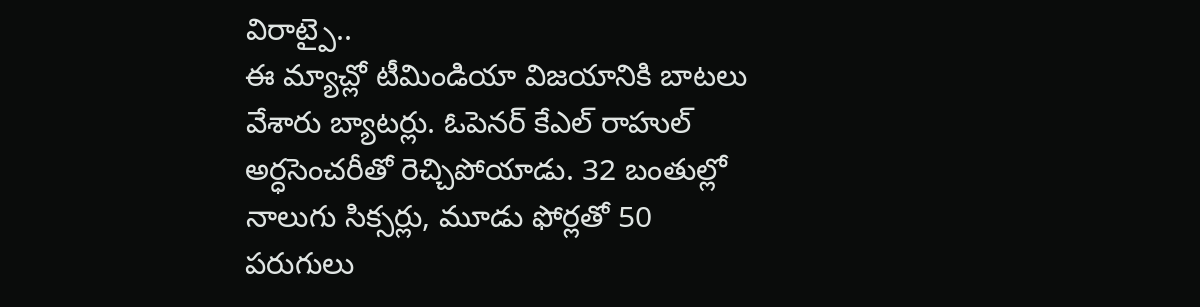విరాట్పై..
ఈ మ్యాచ్లో టీమిండియా విజయానికి బాటలు వేశారు బ్యాటర్లు. ఓపెనర్ కేఎల్ రాహుల్ అర్ధసెంచరీతో రెచ్చిపోయాడు. 32 బంతుల్లో నాలుగు సిక్సర్లు, మూడు ఫోర్లతో 50 పరుగులు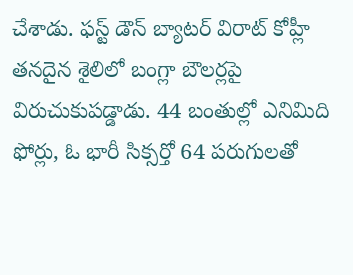చేశాడు. ఫస్ట్ డౌన్ బ్యాటర్ విరాట్ కోహ్లీ తనదైన శైలిలో బంగ్లా బౌలర్లపై విరుచుకుపడ్డాడు. 44 బంతుల్లో ఎనిమిది ఫోర్లు, ఓ భారీ సిక్సర్తో 64 పరుగులతో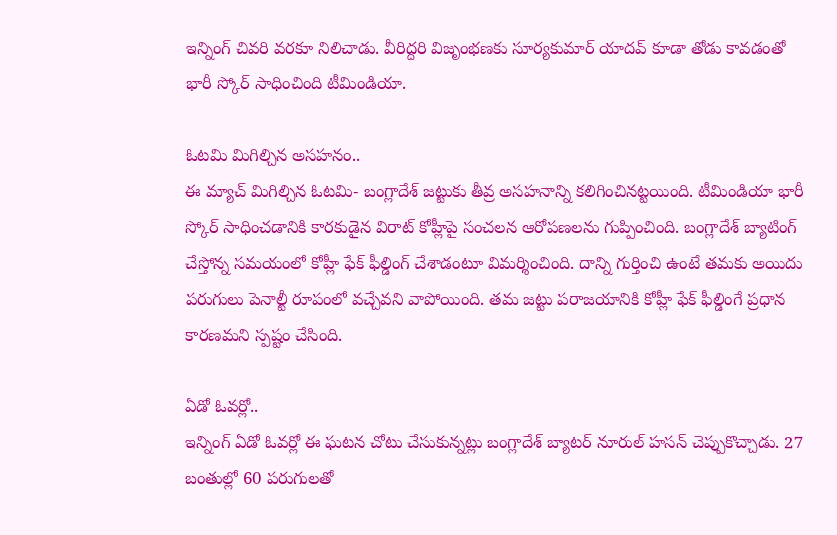ఇన్నింగ్ చివరి వరకూ నిలిచాడు. వీరిద్దరి విజృంభణకు సూర్యకుమార్ యాదవ్ కూడా తోడు కావడంతో భారీ స్కోర్ సాధించింది టీమిండియా.

ఓటమి మిగిల్చిన అసహనం..
ఈ మ్యాచ్ మిగిల్చిన ఓటమి- బంగ్లాదేశ్ జట్టుకు తీవ్ర అసహనాన్ని కలిగించినట్టయింది. టీమిండియా భారీ స్కోర్ సాధించడానికి కారకుడైన విరాట్ కోహ్లీపై సంచలన ఆరోపణలను గుప్పించింది. బంగ్లాదేశ్ బ్యాటింగ్ చేస్తోన్న సమయంలో కోహ్లీ ఫేక్ ఫీల్డింగ్ చేశాడంటూ విమర్శించింది. దాన్ని గుర్తించి ఉంటే తమకు అయిదు పరుగులు పెనాల్టీ రూపంలో వచ్చేవని వాపోయింది. తమ జట్టు పరాజయానికి కోహ్లీ ఫేక్ ఫీల్డింగే ప్రధాన కారణమని స్పష్టం చేసింది.

ఏడో ఓవర్లో..
ఇన్నింగ్ ఏడో ఓవర్లో ఈ ఘటన చోటు చేసుకున్నట్లు బంగ్లాదేశ్ బ్యాటర్ నూరుల్ హసన్ చెప్పుకొచ్చాడు. 27 బంతుల్లో 60 పరుగులతో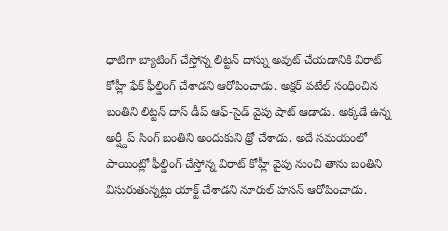ధాటిగా బ్యాటింగ్ చేస్తోన్న లిట్టన్ దాస్ను అవుట్ చేయడానికి విరాట్ కోహ్లీ ఫేక్ ఫీల్డింగ్ చేశాడని ఆరోపించాడు. అక్షర్ పటేల్ సంధించిన బంతిని లిట్టన్ దాస్ డీప్ ఆఫ్-సైడ్ వైపు షాట్ ఆడాడు. అక్కడే ఉన్న అర్ష్దీప్ సింగ్ బంతిని అందుకుని థ్రో చేశాడు. అదే సమయంలో పాయింట్లో ఫీల్డింగ్ చేస్తోన్న విరాట్ కోహ్లీ వైపు నుంచి తాను బంతిని విసురుతున్నట్లు యాక్ట్ చేశాడని నూరుల్ హసన్ ఆరోపించాడు.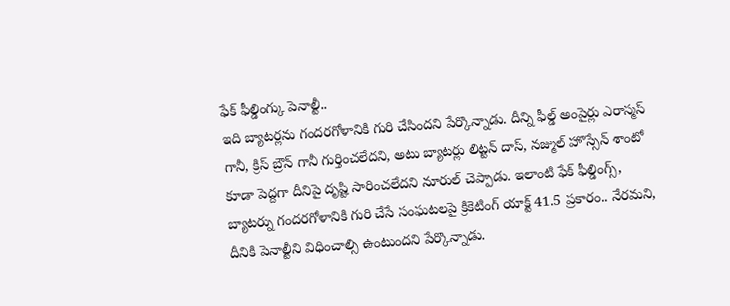ఫేక్ ఫీల్డింగ్కు పెనాల్టీ..
ఇది బ్యాటర్లను గందరగోళానికి గురి చేసిందని పేర్కొన్నాడు. దీన్ని ఫీల్డ్ అంపైర్లు ఎరాస్మస్ గానీ, క్రిస్ బ్రౌన్ గానీ గుర్తించలేదని, అటు బ్యాటర్లు లిట్టన్ దాస్, నజ్ముల్ హొస్సేన్ శాంటో కూడా పెద్దగా దీనిపై దృష్టి సారించలేదని నూరుల్ చెప్పాడు. ఇలాంటి ఫేక్ ఫీల్డింగ్స్, బ్యాటర్ను గందరగోళానికి గురి చేసే సంఘటలపై క్రికెటింగ్ యాక్ట్ 41.5 ప్రకారం.. నేరమని, దీనికి పెనాల్టీని విధించాల్సి ఉంటుందని పేర్కొన్నాడు.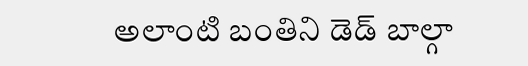అలాంటి బంతిని డెడ్ బాల్గా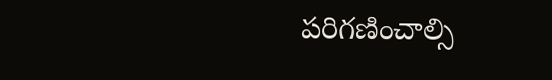పరిగణించాల్సి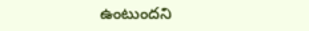ఉంటుందని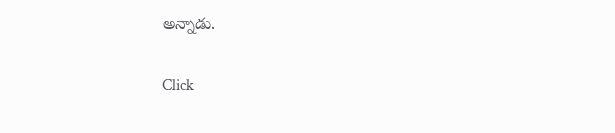అన్నాడు.


Click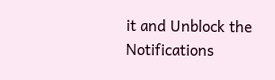it and Unblock the Notifications